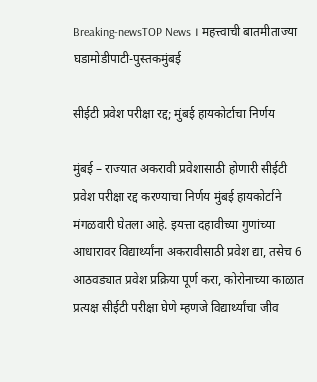Breaking-newsTOP News । महत्त्वाची बातमीताज्या घडामोडीपाटी-पुस्तकमुंबई

सीईटी प्रवेश परीक्षा रद्द; मुंबई हायकोर्टाचा निर्णय

मुंबई – राज्यात अकरावी प्रवेशासाठी होणारी सीईटी प्रवेश परीक्षा रद्द करण्याचा निर्णय मुंबई हायकोर्टाने मंगळवारी घेतला आहे. इयत्ता दहावीच्या गुणांच्या आधारावर विद्यार्थ्यांना अकरावीसाठी प्रवेश द्या, तसेच 6 आठवड्यात प्रवेश प्रक्रिया पूर्ण करा, कोरोनाच्या काळात प्रत्यक्ष सीईटी परीक्षा घेणे म्हणजे विद्यार्थ्यांचा जीव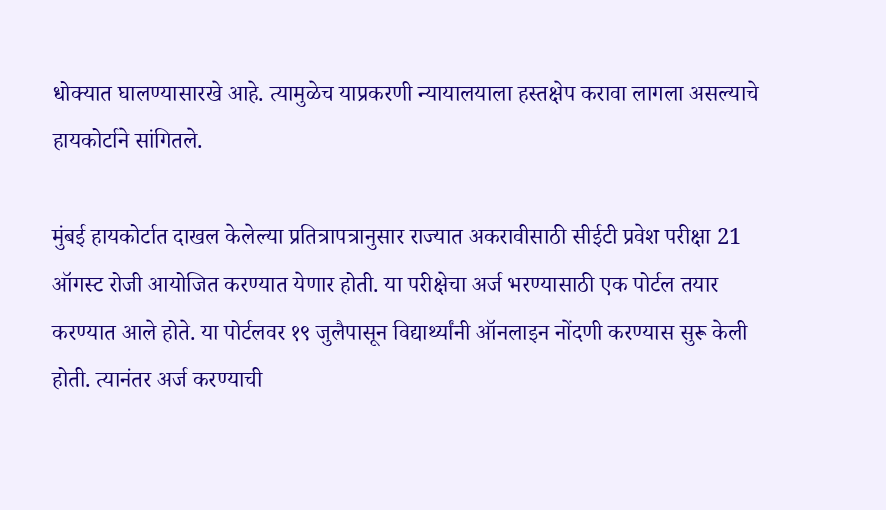धोक्यात घालण्यासारखे आहे. त्यामुळेच याप्रकरणी न्यायालयाला हस्तक्षेप करावा लागला असल्याचे हायकोर्टाने सांगितले.

मुंबई हायकोर्टात दाखल केलेल्या प्रतित्रापत्रानुसार राज्यात अकरावीसाठी सीईटी प्रवेश परीक्षा 21 ऑगस्ट रोजी आयोजित करण्यात येणार होती. या परीक्षेचा अर्ज भरण्यासाठी एक पोर्टल तयार करण्यात आले होते. या पोर्टलवर १९ जुलैपासून विद्यार्थ्यांनी ऑनलाइन नोंदणी करण्यास सुरू केली होती. त्यानंतर अर्ज करण्याची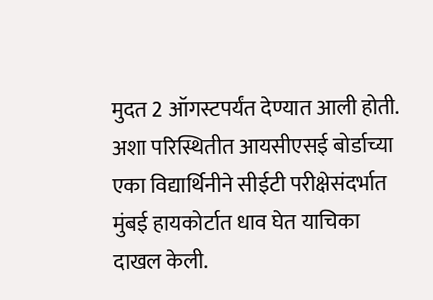मुदत 2 ऑगस्टपर्यंत देण्यात आली होती. अशा परिस्थितीत आयसीएसई बोर्डाच्या एका विद्यार्थिनीने सीईटी परीक्षेसंदर्भात मुंबई हायकोर्टात धाव घेत याचिका दाखल केली.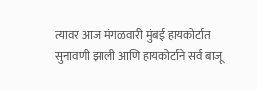त्यावर आज मंगळवारी मुंबई हायकोर्टात सुनावणी झाली आणि हायकोर्टाने सर्व बाजू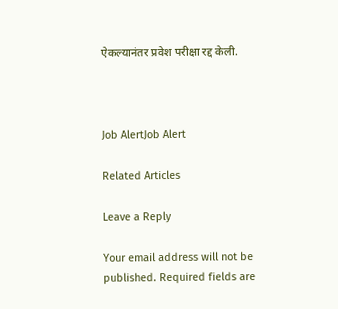ऐकल्यानंतर प्रवेश परीक्षा रद्द केली.



Job AlertJob Alert

Related Articles

Leave a Reply

Your email address will not be published. Required fields are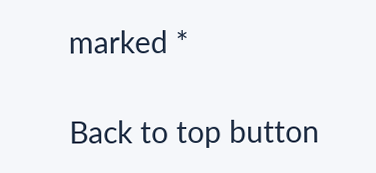marked *

Back to top button